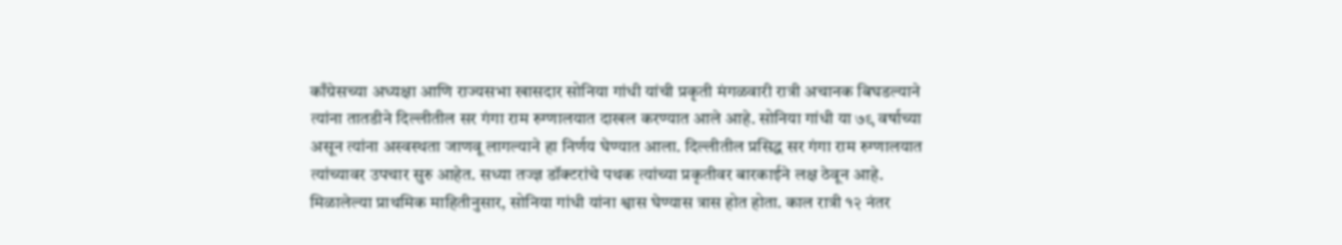काँग्रेसच्या अध्यक्षा आणि राज्यसभा खासदार सोनिया गांधी यांची प्रकृती मंगळवारी रात्री अचानक बिघडल्याने त्यांना तातडीने दिल्लीतील सर गंगा राम रुग्णालयात दाखल करण्यात आले आहे. सोनिया गांधी या ७९ वर्षाच्या असून त्यांना अस्वस्थता जाणवू लागल्याने हा निर्णय घेण्यात आला. दिल्लीतील प्रसिद्ध सर गंगा राम रुग्णालयात त्यांच्यावर उपचार सुरु आहेत. सध्या तज्ज्ञ डॉक्टरांचे पथक त्यांच्या प्रकृतीवर बारकाईने लक्ष ठेवून आहे.
मिळालेल्या प्राथमिक माहितीनुसार, सोनिया गांधी यांना श्वास घेण्यास त्रास होत होता. काल रात्री १२ नंतर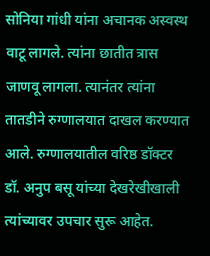सोनिया गांधी यांना अचानक अस्वस्थ वाटू लागले. त्यांना छातीत त्रास जाणवू लागला. त्यानंतर त्यांना तातडीने रुग्णालयात दाखल करण्यात आले. रुग्णालयातील वरिष्ठ डॉक्टर डॉ. अनुप बसू यांच्या देखरेखीखाली त्यांच्यावर उपचार सुरू आहेत.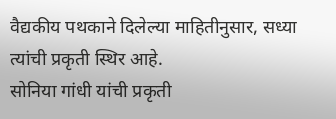वैद्यकीय पथकाने दिलेल्या माहितीनुसार, सध्या त्यांची प्रकृती स्थिर आहे.
सोनिया गांधी यांची प्रकृती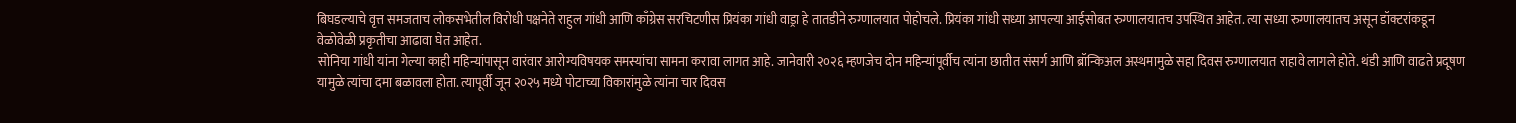बिघडल्याचे वृत्त समजताच लोकसभेतील विरोधी पक्षनेते राहुल गांधी आणि काँग्रेस सरचिटणीस प्रियंका गांधी वाड्रा हे तातडीने रुग्णालयात पोहोचले. प्रियंका गांधी सध्या आपल्या आईसोबत रुग्णालयातच उपस्थित आहेत. त्या सध्या रुग्णालयातच असून डॉक्टरांकडून वेळोवेळी प्रकृतीचा आढावा घेत आहेत.
सोनिया गांधी यांना गेल्या काही महिन्यांपासून वारंवार आरोग्यविषयक समस्यांचा सामना करावा लागत आहे. जानेवारी २०२६ म्हणजेच दोन महिन्यांपूर्वीच त्यांना छातीत संसर्ग आणि ब्रॉन्किअल अस्थमामुळे सहा दिवस रुग्णालयात राहावे लागले होते. थंडी आणि वाढते प्रदूषण यामुळे त्यांचा दमा बळावला होता. त्यापूर्वी जून २०२५ मध्ये पोटाच्या विकारांमुळे त्यांना चार दिवस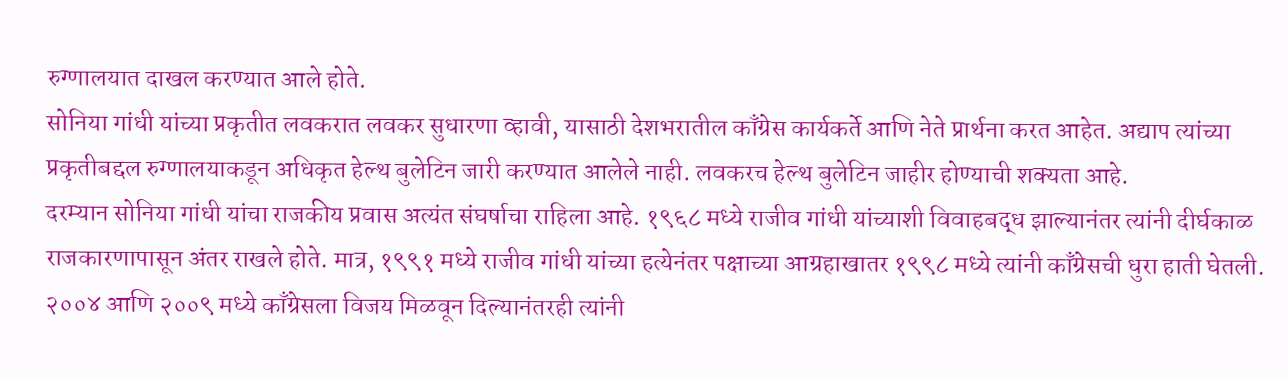रुग्णालयात दाखल करण्यात आले होते.
सोनिया गांधी यांच्या प्रकृतीत लवकरात लवकर सुधारणा व्हावी, यासाठी देशभरातील काँग्रेस कार्यकर्ते आणि नेते प्रार्थना करत आहेत. अद्याप त्यांच्या प्रकृतीबद्दल रुग्णालयाकडून अधिकृत हेल्थ बुलेटिन जारी करण्यात आलेले नाही. लवकरच हेल्थ बुलेटिन जाहीर होण्याची शक्यता आहे.
दरम्यान सोनिया गांधी यांचा राजकीय प्रवास अत्यंत संघर्षाचा राहिला आहे. १९६८ मध्ये राजीव गांधी यांच्याशी विवाहबद्ध झाल्यानंतर त्यांनी दीर्घकाळ राजकारणापासून अंतर राखले होते. मात्र, १९९१ मध्ये राजीव गांधी यांच्या हत्येनंतर पक्षाच्या आग्रहाखातर १९९८ मध्ये त्यांनी काँग्रेसची धुरा हाती घेतली. २००४ आणि २००९ मध्ये काँग्रेसला विजय मिळवून दिल्यानंतरही त्यांनी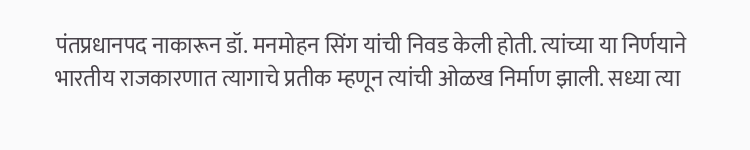पंतप्रधानपद नाकारून डॉ. मनमोहन सिंग यांची निवड केली होती. त्यांच्या या निर्णयाने भारतीय राजकारणात त्यागाचे प्रतीक म्हणून त्यांची ओळख निर्माण झाली. सध्या त्या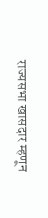राज्यसभा खासदार म्हणून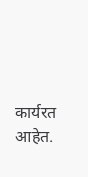कार्यरत आहेत.